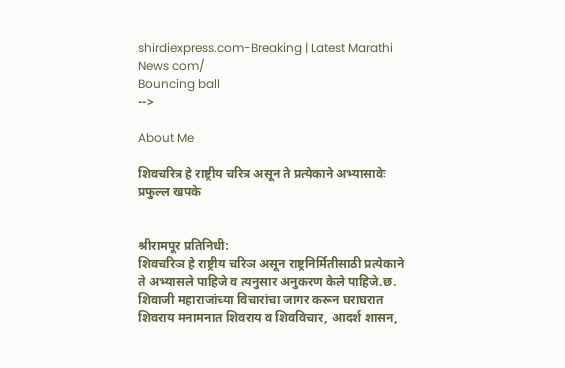shirdiexpress.com-Breaking | Latest Marathi News com/
Bouncing ball
-->

About Me

शिवचरित्र हे राष्ट्रीय चरित्र असून ते प्रत्येकाने अभ्यासावेः प्रफुल्ल खपके


श्रीरामपूर प्रतिनिधी:
शिवचरिञ हे राष्ट्रीय चरिञ असून राष्ट्रनिर्मितीसाठी प्रत्येकाने ते अभ्यासले पाहिजे व त्यनुसार अनुकरण केले पाहिजे.छ. शिवाजी महाराजांच्या विचारांचा जागर करून घराघरात शिवराय मनामनात शिवराय व शिवविचार, आदर्श शासन,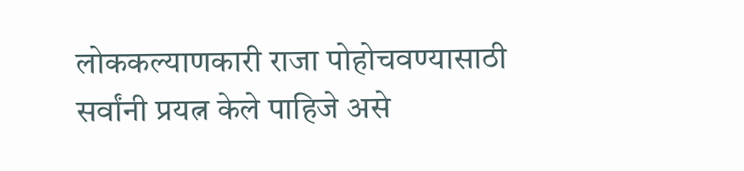लोककल्याणकारी राजा पोहोचवण्यासाठी सर्वांनी प्रयत्न केले पाहिजे असे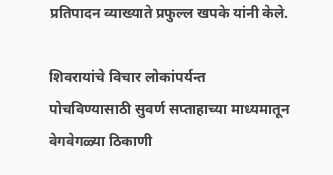प्रतिपादन व्याख्याते प्रफुल्ल खपके यांनी केले.

शिवरायांचे विचार लोकांपर्यन्त पोचविण्यासाठी सुवर्ण सप्ताहाच्या माध्यमातून वेगवेगळ्या ठिकाणी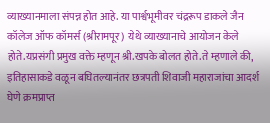व्याख्यानमाला संपन्न होत आहे. या पार्श्वभूमीवर चंद्ररूप डाकले जैन कॉलेज ऑफ कॉमर्स (श्रीरामपूर)  येथे व्याख्यानाचे आयोजन केले होते.यप्रसंगी प्रमुख वक्ते म्हणून श्री.खपके बोलत होते.ते म्हणाले की, इतिहासाकडे वळून बघितल्यानंतर छत्रपती शिवाजी महाराजांचा आदर्श घेणे क्रमप्राप्त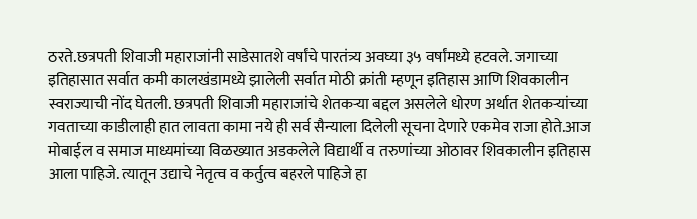ठरते.छत्रपती शिवाजी महाराजांनी साडेसातशे वर्षांचे पारतंत्र्य अवघ्या ३५ वर्षांमध्ये हटवले. जगाच्या इतिहासात सर्वात कमी कालखंडामध्ये झालेली सर्वात मोठी क्रांती म्हणून इतिहास आणि शिवकालीन स्वराज्याची नोंद घेतली. छत्रपती शिवाजी महाराजांचे शेतकऱ्या बद्दल असलेले धोरण अर्थात शेतकऱ्यांच्या गवताच्या काडीलाही हात लावता कामा नये ही सर्व सैन्याला दिलेली सूचना देणारे एकमेव राजा होते.आज मोबाईल व समाज माध्यमांच्या विळख्यात अडकलेले विद्यार्थी व तरुणांच्या ओठावर शिवकालीन इतिहास  आला पाहिजे. त्यातून उद्याचे नेतृत्व व कर्तुत्व बहरले पाहिजे हा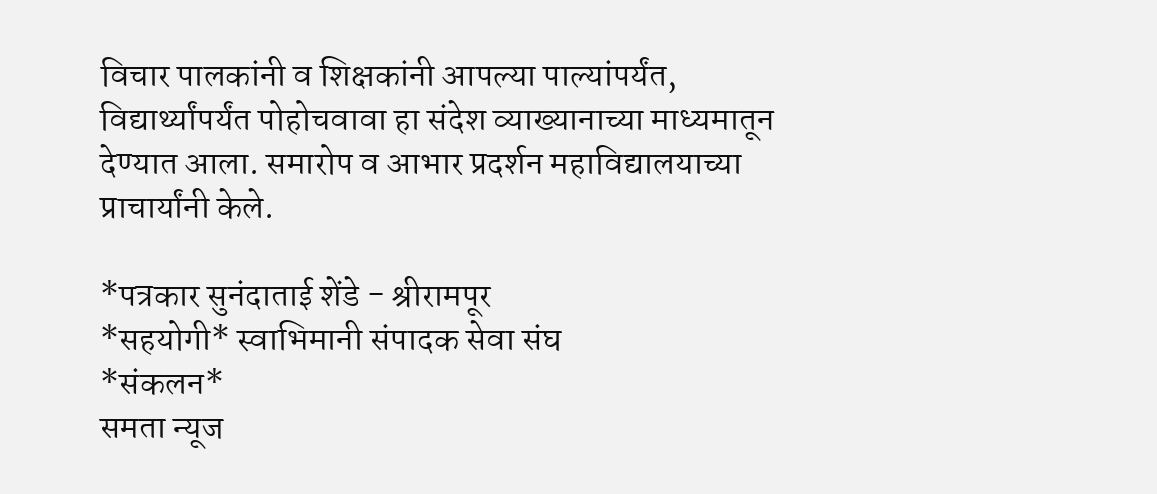विचार पालकांनी व शिक्षकांनी आपल्या पाल्यांपर्यंत, विद्यार्थ्यांपर्यंत पोहोचवावा हा संदेश व्याख्यानाच्या माध्यमातून देण्यात आला. समारोप व आभार प्रदर्शन महाविद्यालयाच्या प्राचार्यांनी केले.

*पत्रकार सुनंदाताई शेंडे - श्रीरामपूर
*सहयोगी* स्वाभिमानी संपादक सेवा संघ
*संकलन*
समता न्यूज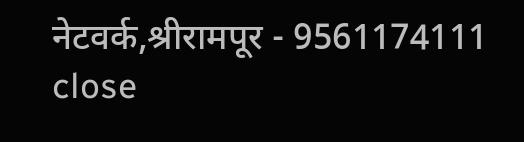नेटवर्क,श्रीरामपूर - 9561174111
close